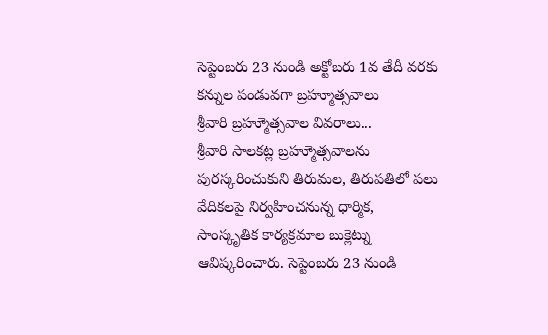సెప్టెంబరు 23 నుండి అక్టోబరు 1వ తేదీ వరకు కన్నుల పండువగా బ్రహ్మూత్సవాలు
శ్రీవారి బ్రహ్మూెత్సవాల వివరాలు...
శ్రీవారి సాలకట్ల బ్రహ్మూెత్సవాలను పురస్కరించుకుని తిరుమల, తిరుపతిలో పలు వేదికలపై నిర్వహించనున్న ధార్మిక, సాంస్కృతిక కార్యక్రమాల బుక్లెట్ను ఆవిష్కరించారు. సెప్టెంబరు 23 నుండి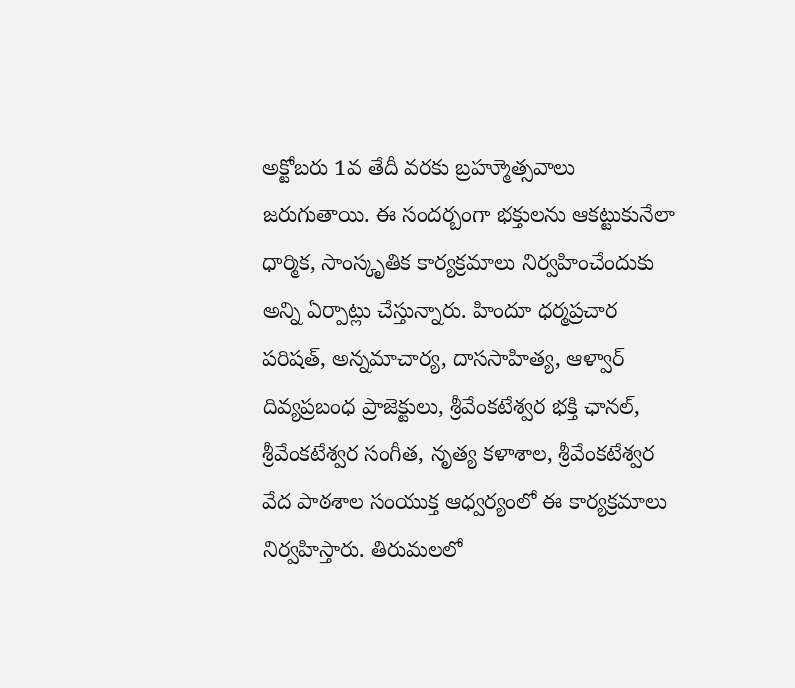అక్టోబరు 1వ తేదీ వరకు బ్రహ్మూెత్సవాలు జరుగుతాయి. ఈ సందర్బంగా భక్తులను ఆకట్టుకునేలా ధార్మిక, సాంస్కృతిక కార్యక్రమాలు నిర్వహించేందుకు అన్ని ఏర్పాట్లు చేస్తున్నారు. హిందూ ధర్మప్రచార పరిషత్, అన్నమాచార్య, దాససాహిత్య, ఆళ్వార్ దివ్యప్రబంధ ప్రాజెక్టులు, శ్రీవేంకటేశ్వర భక్తి ఛానల్, శ్రీవేంకటేశ్వర సంగీత, నృత్య కళాశాల, శ్రీవేంకటేశ్వర వేద పాఠశాల సంయుక్త ఆధ్వర్యంలో ఈ కార్యక్రమాలు నిర్వహిస్తారు. తిరుమలలో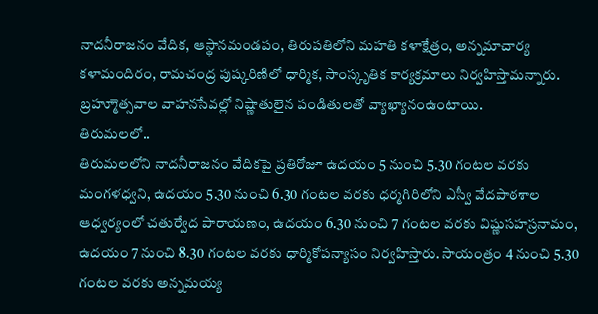నాదనీరాజనం వేదిక, ఆస్థానమండపం, తిరుపతిలోని మహతి కళాక్షేత్రం, అన్నమాచార్య కళామందిరం, రామచంద్ర పుష్కరిణిలో ధార్మిక, సాంస్కృతిక కార్యక్రమాలు నిర్వహిస్తామన్నారు. బ్రహ్మూెత్సవాల వాహనసేవల్లో నిష్ణాతులైన పండితులతో వ్యాఖ్యానంఉంటాయి.
తిరుమలలో..
తిరుమలలోని నాదనీరాజనం వేదికపై ప్రతిరోజూ ఉదయం 5 నుంచి 5.30 గంటల వరకు మంగళధ్వని, ఉదయం 5.30 నుంచి 6.30 గంటల వరకు ధర్మగిరిలోని ఎస్వీ వేదపాఠశాల ఆధ్వర్యంలో చతుర్వేద పారాయణం, ఉదయం 6.30 నుంచి 7 గంటల వరకు విష్ణుసహస్రనామం, ఉదయం 7 నుంచి 8.30 గంటల వరకు ధార్మికోపన్యాసం నిర్వహిస్తారు. సాయంత్రం 4 నుంచి 5.30 గంటల వరకు అన్నమయ్య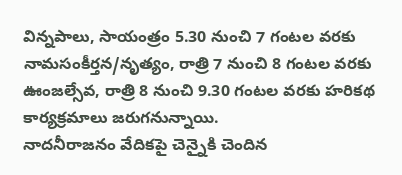విన్నపాలు, సాయంత్రం 5.30 నుంచి 7 గంటల వరకు నామసంకీర్తన/నృత్యం, రాత్రి 7 నుంచి 8 గంటల వరకు ఊంజల్సేవ, రాత్రి 8 నుంచి 9.30 గంటల వరకు హరికథ కార్యక్రమాలు జరుగనున్నాయి.
నాదనీరాజనం వేదికపై చెన్నైకి చెందిన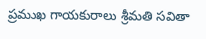ప్రముఖ గాయకురాలు శ్రీమతి సవితా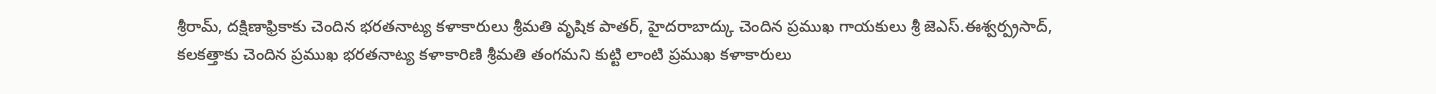శ్రీరామ్, దక్షిణాఫ్రికాకు చెందిన భరతనాట్య కళాకారులు శ్రీమతి వృషిక పాతర్, హైదరాబాద్కు చెందిన ప్రముఖ గాయకులు శ్రీ జెఎస్.ఈశ్వర్ప్రసాద్, కలకత్తాకు చెందిన ప్రముఖ భరతనాట్య కళాకారిణి శ్రీమతి తంగమని కుట్టి లాంటి ప్రముఖ కళాకారులు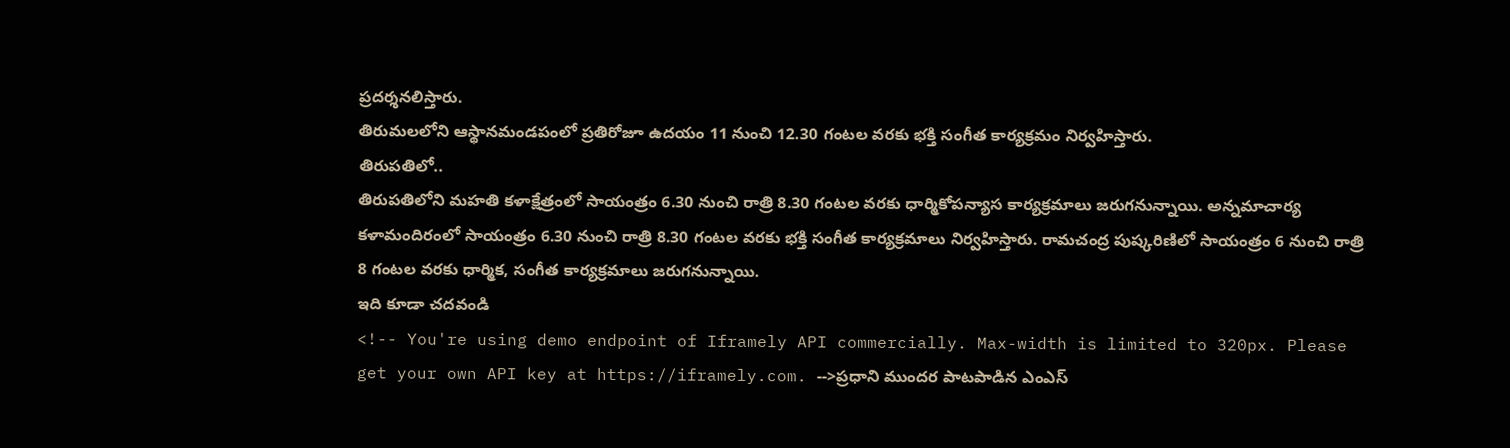ప్రదర్శనలిస్తారు.
తిరుమలలోని ఆస్థానమండపంలో ప్రతిరోజూ ఉదయం 11 నుంచి 12.30 గంటల వరకు భక్తి సంగీత కార్యక్రమం నిర్వహిస్తారు.
తిరుపతిలో..
తిరుపతిలోని మహతి కళాక్షేత్రంలో సాయంత్రం 6.30 నుంచి రాత్రి 8.30 గంటల వరకు ధార్మికోపన్యాస కార్యక్రమాలు జరుగనున్నాయి. అన్నమాచార్య కళామందిరంలో సాయంత్రం 6.30 నుంచి రాత్రి 8.30 గంటల వరకు భక్తి సంగీత కార్యక్రమాలు నిర్వహిస్తారు. రామచంద్ర పుష్కరిణిలో సాయంత్రం 6 నుంచి రాత్రి 8 గంటల వరకు ధార్మిక, సంగీత కార్యక్రమాలు జరుగనున్నాయి.
ఇది కూడా చదవండి
<!-- You're using demo endpoint of Iframely API commercially. Max-width is limited to 320px. Please get your own API key at https://iframely.com. -->ప్రధాని ముందర పాటపాడిన ఎంఎస్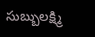సుబ్బులక్ష్మి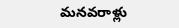మనవరాళ్లు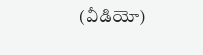(వీడియో)